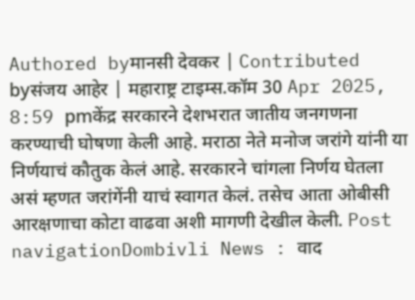Authored byमानसी देवकर | Contributed byसंजय आहेर | महाराष्ट्र टाइम्स.कॉम 30 Apr 2025, 8:59 pmकेंद्र सरकारने देशभरात जातीय जनगणना करण्याची घोषणा केली आहे. मराठा नेते मनोज जरांगे यांनी या निर्णयाचं कौतुक केलं आहे. सरकारने चांगला निर्णय घेतला असं म्हणत जरांगेंनी याचं स्वागत केलं. तसेच आता ओबीसी आरक्षणाचा कोटा वाढवा अशी मागणी देखील केली. Post navigationDombivli News : वाद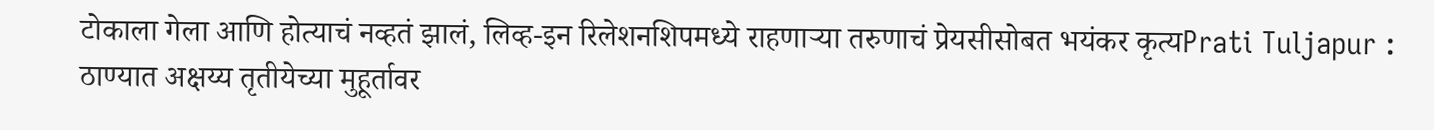टोकाला गेला आणि होत्याचं नव्हतं झालं, लिव्ह-इन रिलेशनशिपमध्ये राहणाऱ्या तरुणाचं प्रेयसीसोबत भयंकर कृत्यPrati Tuljapur : ठाण्यात अक्षय्य तृतीयेच्या मुहूर्तावर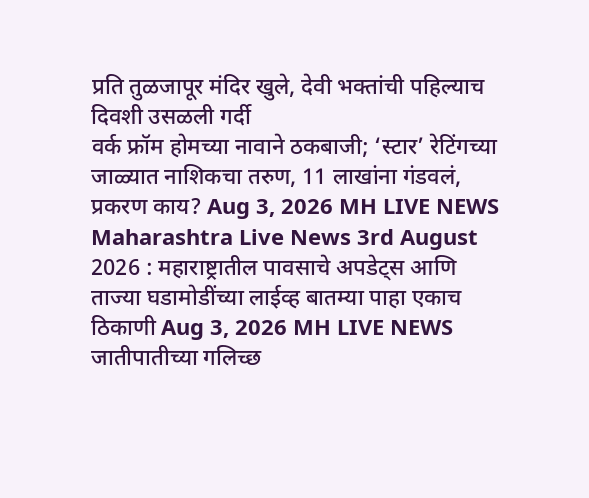प्रति तुळजापूर मंदिर खुले, देवी भक्तांची पहिल्याच दिवशी उसळली गर्दी
वर्क फ्रॉम होमच्या नावाने ठकबाजी; ‘स्टार’ रेटिंगच्या जाळ्यात नाशिकचा तरुण, 11 लाखांना गंडवलं, प्रकरण काय? Aug 3, 2026 MH LIVE NEWS
Maharashtra Live News 3rd August 2026 : महाराष्ट्रातील पावसाचे अपडेट्स आणि ताज्या घडामोडींच्या लाईव्ह बातम्या पाहा एकाच ठिकाणी Aug 3, 2026 MH LIVE NEWS
जातीपातीच्या गलिच्छ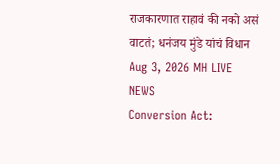राजकारणात राहावं की नको असं वाटतं; धनंजय मुंडे यांचं विधान Aug 3, 2026 MH LIVE NEWS
Conversion Act: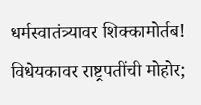धर्मस्वातंत्र्यावर शिक्कामोर्तब! विधेयकावर राष्ट्रपतींची मोहोर;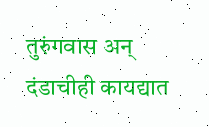तुरुंगवास अन् दंडाचीही कायद्यात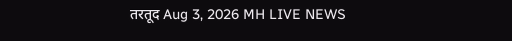तरतूद Aug 3, 2026 MH LIVE NEWS